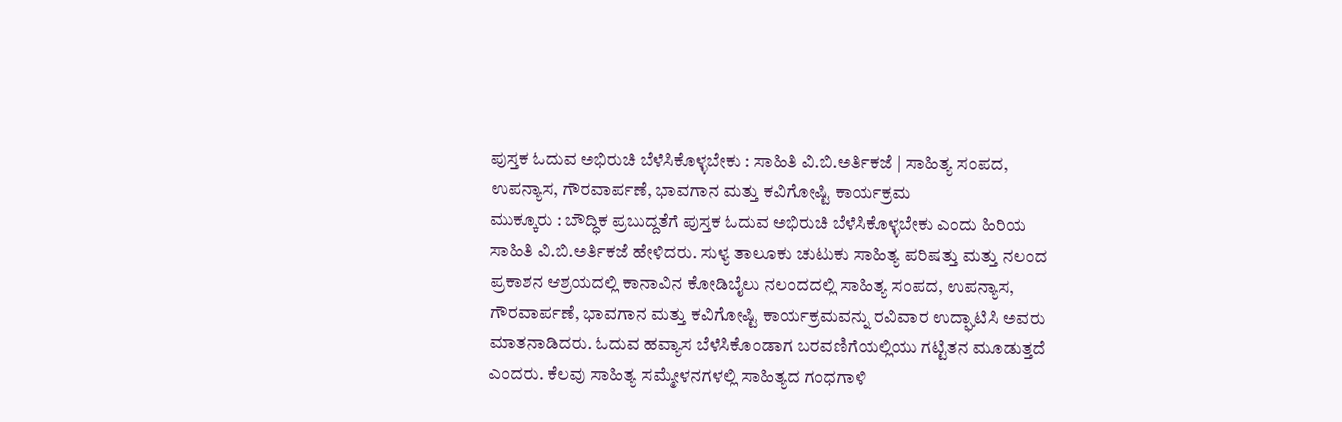ಪುಸ್ತಕ ಓದುವ ಅಭಿರುಚಿ ಬೆಳೆಸಿಕೊಳ್ಳಬೇಕು : ಸಾಹಿತಿ ವಿ.ಬಿ.ಅರ್ತಿಕಜೆ | ಸಾಹಿತ್ಯ ಸಂಪದ, ಉಪನ್ಯಾಸ, ಗೌರವಾರ್ಪಣೆ, ಭಾವಗಾನ ಮತ್ತು ಕವಿಗೋಷ್ಟಿ ಕಾರ್ಯಕ್ರಮ
ಮುಕ್ಕೂರು : ಬೌದ್ಧಿಕ ಪ್ರಬುದ್ದತೆಗೆ ಪುಸ್ತಕ ಓದುವ ಅಭಿರುಚಿ ಬೆಳೆಸಿಕೊಳ್ಳಬೇಕು ಎಂದು ಹಿರಿಯ ಸಾಹಿತಿ ವಿ.ಬಿ.ಅರ್ತಿಕಜೆ ಹೇಳಿದರು. ಸುಳ್ಯ ತಾಲೂಕು ಚುಟುಕು ಸಾಹಿತ್ಯ ಪರಿಷತ್ತು ಮತ್ತು ನಲಂದ ಪ್ರಕಾಶನ ಆಶ್ರಯದಲ್ಲಿ ಕಾನಾವಿನ ಕೋಡಿಬೈಲು ನಲಂದದಲ್ಲಿ ಸಾಹಿತ್ಯ ಸಂಪದ, ಉಪನ್ಯಾಸ, ಗೌರವಾರ್ಪಣೆ, ಭಾವಗಾನ ಮತ್ತು ಕವಿಗೋಷ್ಟಿ ಕಾರ್ಯಕ್ರಮವನ್ನು ರವಿವಾರ ಉದ್ಘಾಟಿಸಿ ಅವರು ಮಾತನಾಡಿದರು. ಓದುವ ಹವ್ಯಾಸ ಬೆಳೆಸಿಕೊಂಡಾಗ ಬರವಣಿಗೆಯಲ್ಲಿಯು ಗಟ್ಟಿತನ ಮೂಡುತ್ತದೆ ಎಂದರು. ಕೆಲವು ಸಾಹಿತ್ಯ ಸಮ್ಮೇಳನಗಳಲ್ಲಿ ಸಾಹಿತ್ಯದ ಗಂಧಗಾಳಿ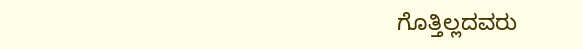ಗೊತ್ತಿಲ್ಲದವರು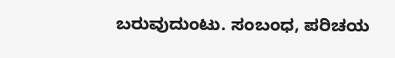ಬರುವುದುಂಟು. ಸಂಬಂಧ, ಪರಿಚಯ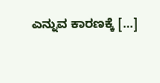ಎನ್ನುವ ಕಾರಣಕ್ಕೆ […]